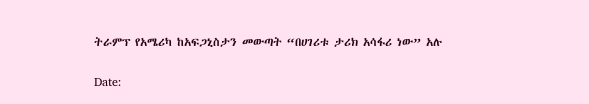ትራምፕ የአሜሪካ ከአፍጋኒስታን መውጣት “በሀገሪቱ ታሪክ አሳፋሪ ነው” አሉ

Date: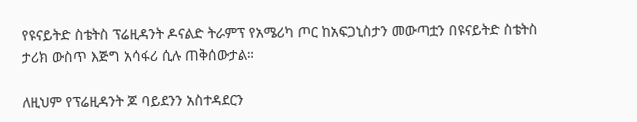የዩናይትድ ስቴትስ ፕሬዚዳንት ዶናልድ ትራምፕ የአሜሪካ ጦር ከአፍጋኒስታን መውጣቷን በዩናይትድ ስቴትስ ታሪክ ውስጥ እጅግ አሳፋሪ ሲሉ ጠቅሰውታል።

ለዚህም የፕሬዚዳንት ጆ ባይደንን አስተዳደርን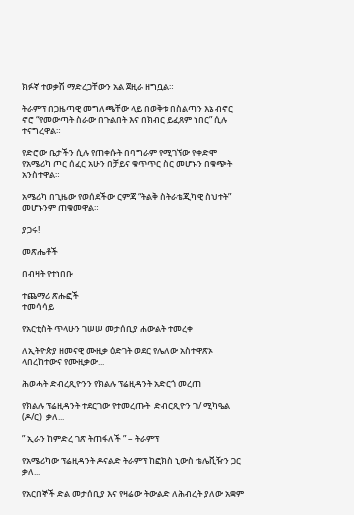ክፉኛ ተወቃሽ ማድረጋቸውን አል ጀዚራ ዘግቧል።

ትራምፕ በጋዜጣዊ መግለጫቸው ላይ በወቅቱ በስልጣን እኔ ብኖር ኖሮ “የመውጣት ስራው በጉልበት እና በክብር ይፈጸም ነበር” ሲሉ ተናግረዋል።

የድሮው ቤታችን ሲሉ የጠቀሱት በባግራም የሚገኘው የቀድሞ የአሜሪካ ጦር ሰፈር አሁን በቻይና ቁጥጥር ስር መሆኑን በቁጭት አንስተዋል።

አሜሪካ በጊዜው የወሰደችው ርምጃ “ትልቅ ስትራቴጂካዊ ስህተት” መሆኑንም ጠቁመዋል።

ያጋሩ!

መጽሔቶች

በብዛት የተነበቡ

ተጨማሪ ጽሑፎች
ተመሳሳይ

የአርቲስት ጥላሁን ገሠሠ መታሰቢያ ሐውልት ተመረቀ

ለኢትዮጵያ ዘመናዊ ሙዚቃ ዕድገት ወደር የሌለው አስተዋጽኦ ላበረከተውና የሙዚቃው...

ሕወሓት ድብረጺዮንን የክልሉ ፕሬዚዳንት አድርጎ መረጠ

የክልሉ ፕሬዚዳንት ተደርገው የተመረጡት  ድብርጺዮን ገ/ ሚካዔል (ዶ/ር)  ቃለ...

” ኢራን ከምድረ ገጽ ትጠፋለች ” – ትራምፕ

የአሜሪካው ፕሬዚዳንት ዶናልድ ትራምፕ ከፎክስ ኒውስ ቴሌቪዥን ጋር ቃለ...

የአርበኞች ድል መታሰቢያ እና የዛሬው ትውልድ ለሕብረት ያለው አቋም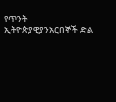የጥንት ኢትዮጵያዊያንአርበኞች ድል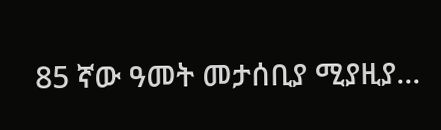85 ኛው ዓመት መታሰቢያ ሚያዚያ...